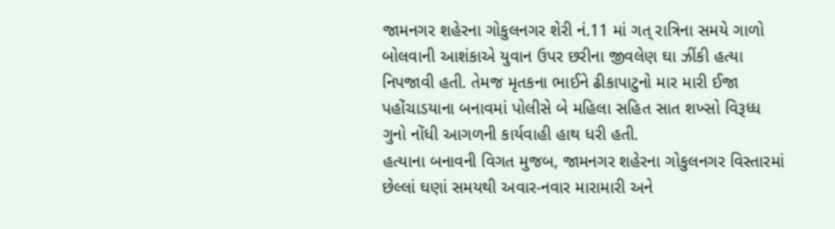જામનગર શહેરના ગોકુલનગર શેરી નં.11 માં ગત્ રાત્રિના સમયે ગાળો બોલવાની આશંકાએ યુવાન ઉપર છરીના જીવલેણ ઘા ઝીંકી હત્યા નિપજાવી હતી. તેમજ મૃતકના ભાઈને ઢીકાપાટુનો માર મારી ઈજા પહોંચાડયાના બનાવમાં પોલીસે બે મહિલા સહિત સાત શખ્સો વિરૂધ્ધ ગુનો નોંધી આગળની કાર્યવાહી હાથ ધરી હતી.
હત્યાના બનાવની વિગત મુજબ, જામનગર શહેરના ગોકુલનગર વિસ્તારમાં છેલ્લાં ઘણાં સમયથી અવાર-નવાર મારામારી અને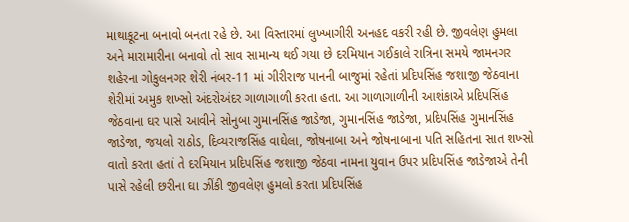માથાકૂટના બનાવો બનતા રહે છે. આ વિસ્તારમાં લુખ્ખાગીરી અનહદ વકરી રહી છે. જીવલેણ હુમલા અને મારામારીના બનાવો તો સાવ સામાન્ય થઈ ગયા છે દરમિયાન ગઈકાલે રાત્રિના સમયે જામનગર શહેરના ગોકુલનગર શેરી નંબર-11 માં ગીરીરાજ પાનની બાજુમાં રહેતાં પ્રદિપસિંહ જશાજી જેઠવાના શેરીમાં અમુક શખ્સો અંદરોઅંદર ગાળાગાળી કરતા હતા. આ ગાળાગાળીની આશંકાએ પ્રદિપસિંહ જેઠવાના ઘર પાસે આવીને સોનુબા ગુમાનસિંહ જાડેજા, ગુમાનસિંહ જાડેજા, પ્રદિપસિંહ ગુમાનસિંહ જાડેજા, જયલો રાઠોડ, દિવ્યરાજસિંહ વાઘેલા, જોષનાબા અને જોષનાબાના પતિ સહિતના સાત શખ્સો વાતો કરતા હતાં તે દરમિયાન પ્રદિપસિંહ જશાજી જેઠવા નામના યુવાન ઉપર પ્રદિપસિંહ જાડેજાએ તેની પાસે રહેલી છરીના ઘા ઝીંકી જીવલેણ હુમલો કરતા પ્રદિપસિંહ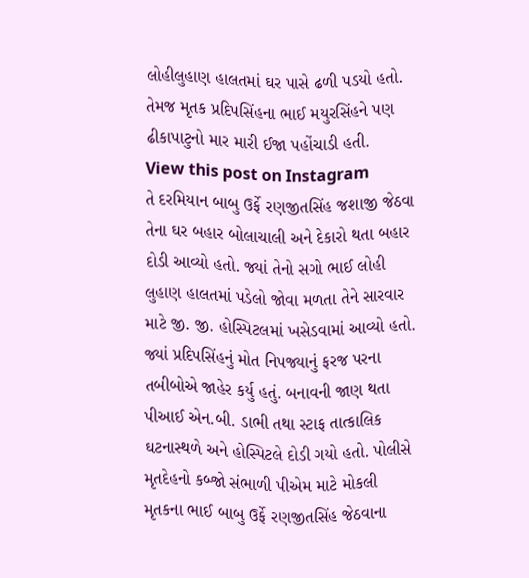લોહીલુહાણ હાલતમાં ઘર પાસે ઢળી પડયો હતો. તેમજ મૃતક પ્રદિપસિંહના ભાઈ મયુરસિંહને પણ ઢીકાપાટુનો માર મારી ઈજા પહોંચાડી હતી.
View this post on Instagram
તે દરમિયાન બાબુ ઉર્ફે રણજીતસિંહ જશાજી જેઠવા તેના ઘર બહાર બોલાચાલી અને દેકારો થતા બહાર દોડી આવ્યો હતો. જ્યાં તેનો સગો ભાઈ લોહી લુહાણ હાલતમાં પડેલો જોવા મળતા તેને સારવાર માટે જી. જી. હોસ્પિટલમાં ખસેડવામાં આવ્યો હતો. જ્યાં પ્રદિપસિંહનું મોત નિપજ્યાનું ફરજ પરના તબીબોએ જાહેર કર્યુ હતું. બનાવની જાણ થતા પીઆઈ એન.બી. ડાભી તથા સ્ટાફ તાત્કાલિક ઘટનાસ્થળે અને હોસ્પિટલે દોડી ગયો હતો. પોલીસે મૃતદેહનો કબ્જો સંભાળી પીએમ માટે મોકલી મૃતકના ભાઈ બાબુ ઉર્ફે રણજીતસિંહ જેઠવાના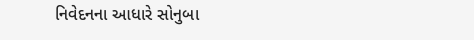નિવેદનના આધારે સોનુબા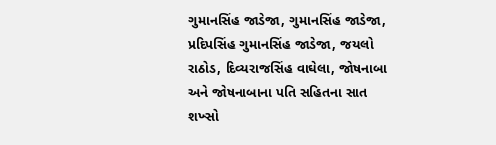ગુમાનસિંહ જાડેજા, ગુમાનસિંહ જાડેજા, પ્રદિપસિંહ ગુમાનસિંહ જાડેજા, જયલો રાઠોડ, દિવ્યરાજસિંહ વાઘેલા, જોષનાબા અને જોષનાબાના પતિ સહિતના સાત શખ્સો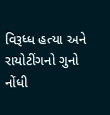વિરૂધ્ધ હત્યા અને રાયોટીંગનો ગુનો નોંધી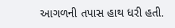આગળની તપાસ હાથ ધરી હતી.